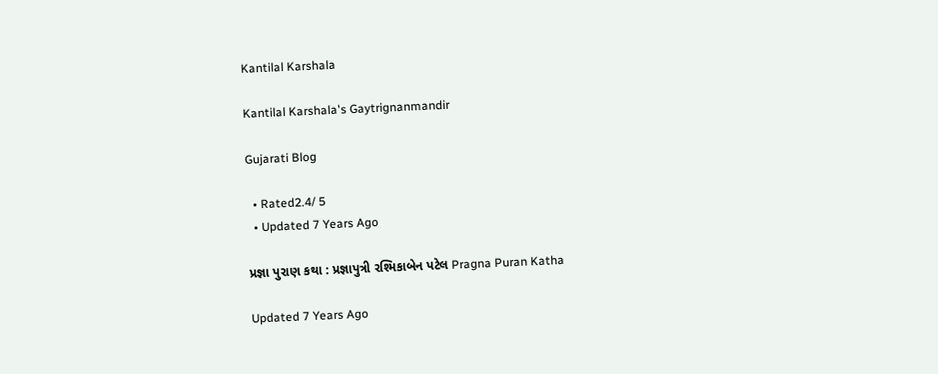Kantilal Karshala

Kantilal Karshala's Gaytrignanmandir

Gujarati Blog

  • Rated2.4/ 5
  • Updated 7 Years Ago

પ્રજ્ઞા પુરાણ કથા : પ્રજ્ઞાપુત્રી રશ્મિકાબેન પટેલ Pragna Puran Katha

Updated 7 Years Ago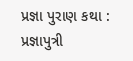પ્રજ્ઞા પુરાણ કથા : પ્રજ્ઞાપુત્રી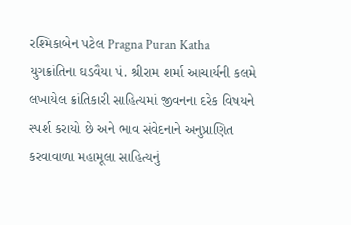રશ્મિકાબેન પટેલ Pragna Puran Katha
યુગક્રાંતિના ઘડવૈયા પં. શ્રીરામ શર્મા આચાર્યની કલમે લખાયેલ ક્રાંતિકારી સાહિત્યમાં જીવનના દરેક વિષયને સ્પર્શ કરાયો છે અને ભાવ સંવેદનાને અનુપ્રાણિત કરવાવાળા મહામૂલા સાહિત્યનું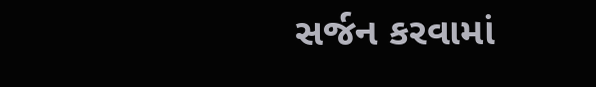સર્જન કરવામાં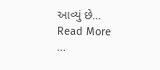આવ્યું છે…
Read More
...